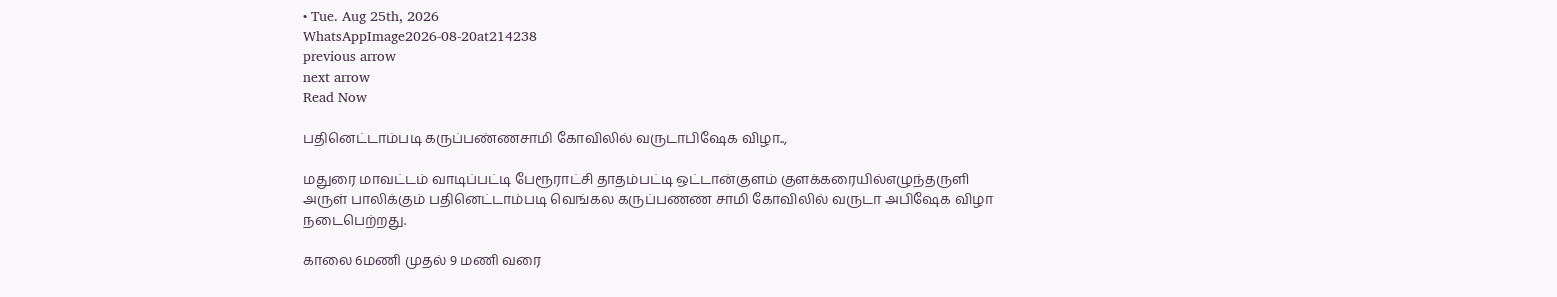• Tue. Aug 25th, 2026
WhatsAppImage2026-08-20at214238
previous arrow
next arrow
Read Now

பதினெட்டாம்படி கருப்பண்ணசாமி கோவிலில் வருடாபிஷேக விழா..,

மதுரை மாவட்டம் வாடிப்பட்டி பேரூராட்சி தாதம்பட்டி ஒட்டான்குளம் குளக்கரையில்எழுந்தருளி அருள் பாலிக்கும் பதினெட்டாம்படி வெங்கல கருப்பணண சாமி கோவிலில் வருடா அபிஷேக விழா நடைபெற்றது.

காலை 6மணி முதல் 9 மணி வரை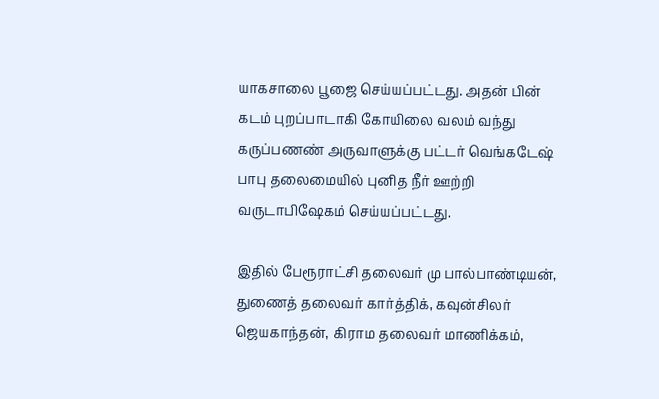யாகசாலை பூஜை செய்யப்பட்டது. அதன் பின் கடம் புறப்பாடாகி கோயிலை வலம் வந்து கருப்பணண் அருவாளுக்கு பட்டர் வெங்கடேஷ் பாபு தலைமையில் புனித நீர் ஊற்றி வருடாபிஷேகம் செய்யப்பட்டது.

இதில் பேரூராட்சி தலைவர் மு பால்பாண்டியன், துணைத் தலைவர் கார்த்திக், கவுன்சிலர் ஜெயகாந்தன், கிராம தலைவர் மாணிக்கம்,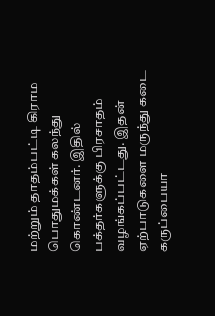மற்றும் தாதம்பட்டி கிராம பொதுமக்கள் கலந்து கொண்டனர். இதில் பக்தர்களுக்கு பிரசாதம் வழங்கப்பட்டது. இதன் ஏற்பாடுகளை மருந்து கடை கருப்பையா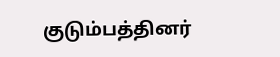குடும்பத்தினர்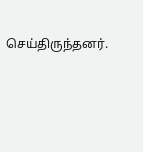செய்திருந்தனர்.